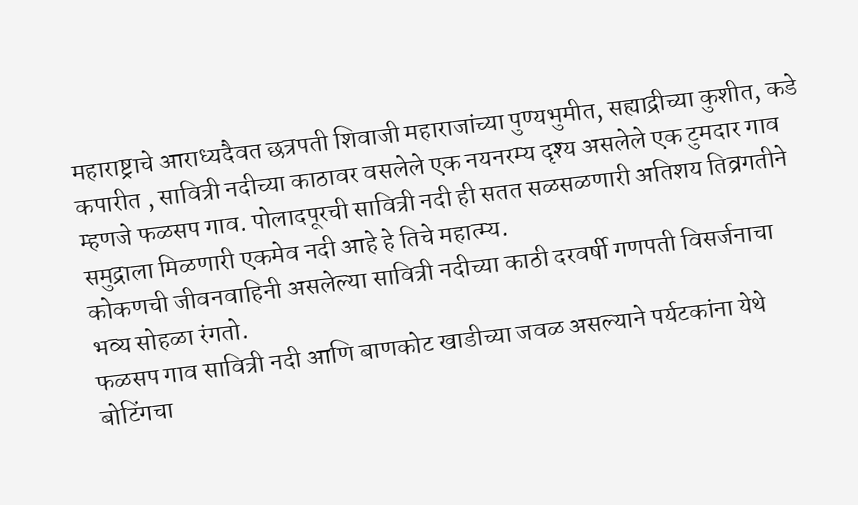महाराष्ट्राचे आराध्यदैवत छत्रपती शिवाजी महाराजांच्या पुण्यभुमीत, सह्याद्रीच्या कुशीत, कडे कपारीत , सावित्री नदीच्या काठावर वसलेले एक नयनरम्य दृश्य असलेले एक टुमदार गाव म्हणजे फळसप गाव. पोलादपूरची सावित्री नदी ही सतत सळसळणारी अतिशय तिव्रगतीने समुद्राला मिळणारी एकमेव नदी आहे हे तिचे महात्म्य.
कोकणची जीवनवाहिनी असलेल्या सावित्री नदीच्या काठी दरवर्षी गणपती विसर्जनाचा भव्य सोहळा रंगतो.
फळसप गाव सावित्री नदी आणि बाणकोट खाडीच्या जवळ असल्याने पर्यटकांना येथे बोटिंगचा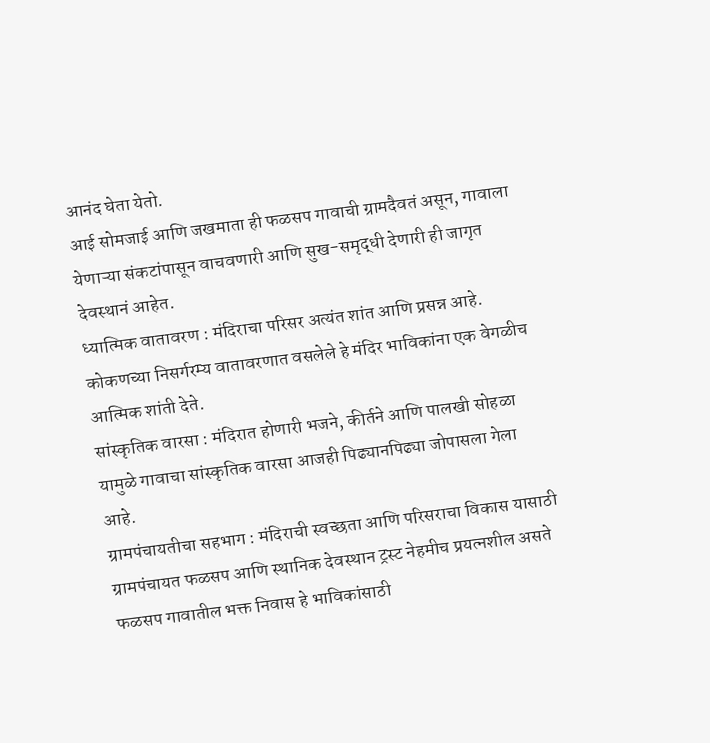आनंद घेता येतो.
आई सोमजाई आणि जखमाता ही फळसप गावाची ग्रामदैवतं असून, गावाला येणाऱ्या संकटांपासून वाचवणारी आणि सुख-समृद्धी देणारी ही जागृत देवस्थानं आहेत.
ध्यात्मिक वातावरण : मंदिराचा परिसर अत्यंत शांत आणि प्रसन्न आहे. कोकणच्या निसर्गरम्य वातावरणात वसलेले हे मंदिर भाविकांना एक वेगळीच आत्मिक शांती देते.
सांस्कृतिक वारसा : मंदिरात होणारी भजने, कीर्तने आणि पालखी सोहळा यामुळे गावाचा सांस्कृतिक वारसा आजही पिढ्यानपिढ्या जोपासला गेला आहे.
ग्रामपंचायतीचा सहभाग : मंदिराची स्वच्छता आणि परिसराचा विकास यासाठी ग्रामपंचायत फळसप आणि स्थानिक देवस्थान ट्रस्ट नेहमीच प्रयत्नशील असते
फळसप गावातील भक्त निवास हे भाविकांसाठी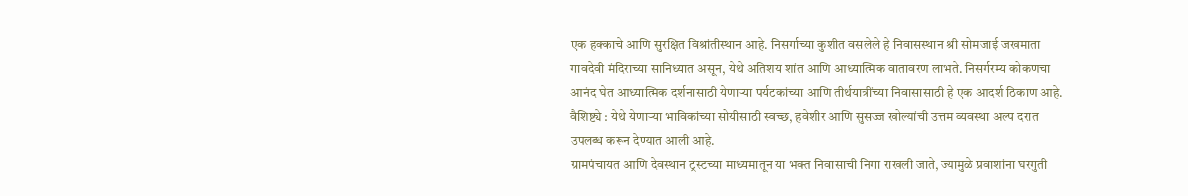एक हक्काचे आणि सुरक्षित विश्रांतीस्थान आहे. निसर्गाच्या कुशीत वसलेले हे निवासस्थान श्री सोमजाई जखमाता गावदेवी मंदिराच्या सानिध्यात असून, येथे अतिशय शांत आणि आध्यात्मिक वातावरण लाभते. निसर्गरम्य कोकणचा आनंद घेत आध्यात्मिक दर्शनासाठी येणाऱ्या पर्यटकांच्या आणि तीर्थयात्रींच्या निवासासाठी हे एक आदर्श ठिकाण आहे.
वैशिष्ट्ये : येथे येणाऱ्या भाविकांच्या सोयीसाठी स्वच्छ, हवेशीर आणि सुसज्ज खोल्यांची उत्तम व्यवस्था अल्प दरात उपलब्ध करून देण्यात आली आहे.
ग्रामपंचायत आणि देवस्थान ट्रस्टच्या माध्यमातून या भक्त निवासाची निगा राखली जाते, ज्यामुळे प्रवाशांना घरगुती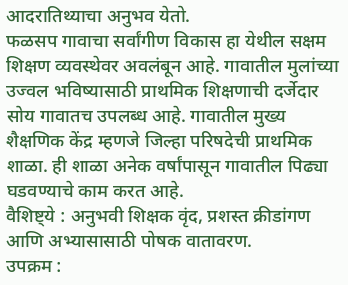आदरातिथ्याचा अनुभव येतो.
फळसप गावाचा सर्वांगीण विकास हा येथील सक्षम शिक्षण व्यवस्थेवर अवलंबून आहे. गावातील मुलांच्या उज्वल भविष्यासाठी प्राथमिक शिक्षणाची दर्जेदार सोय गावातच उपलब्ध आहे. गावातील मुख्य शैक्षणिक केंद्र म्हणजे जिल्हा परिषदेची प्राथमिक शाळा. ही शाळा अनेक वर्षांपासून गावातील पिढ्या घडवण्याचे काम करत आहे.
वैशिष्ट्ये : अनुभवी शिक्षक वृंद, प्रशस्त क्रीडांगण आणि अभ्यासासाठी पोषक वातावरण.
उपक्रम :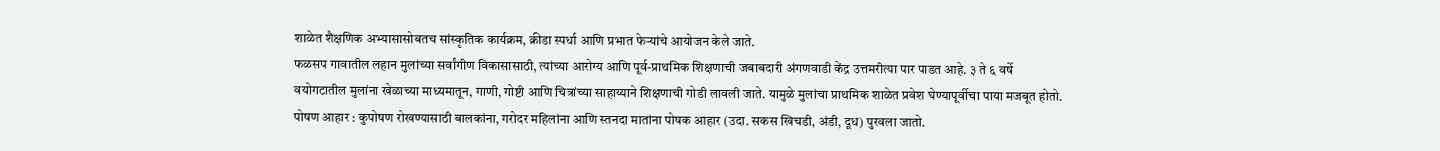शाळेत शैक्षणिक अभ्यासासोबतच सांस्कृतिक कार्यक्रम, क्रीडा स्पर्धा आणि प्रभात फेऱ्यांचे आयोजन केले जाते.
फळसप गावातील लहान मुलांच्या सर्वांगीण विकासासाठी, त्यांच्या आरोग्य आणि पूर्व-प्राथमिक शिक्षणाची जबाबदारी अंगणवाडी केंद्र उत्तमरीत्या पार पाडत आहे. ३ ते ६ वर्षे वयोगटातील मुलांना खेळाच्या माध्यमातून, गाणी, गोष्टी आणि चित्रांच्या साहाय्याने शिक्षणाची गोडी लावली जाते. यामुळे मुलांचा प्राथमिक शाळेत प्रवेश घेण्यापूर्वीचा पाया मजबूत होतो.
पोषण आहार : कुपोषण रोखण्यासाठी बालकांना, गरोदर महिलांना आणि स्तनदा मातांना पोषक आहार (उदा. सकस खिचडी, अंडी, दूध) पुरवला जातो.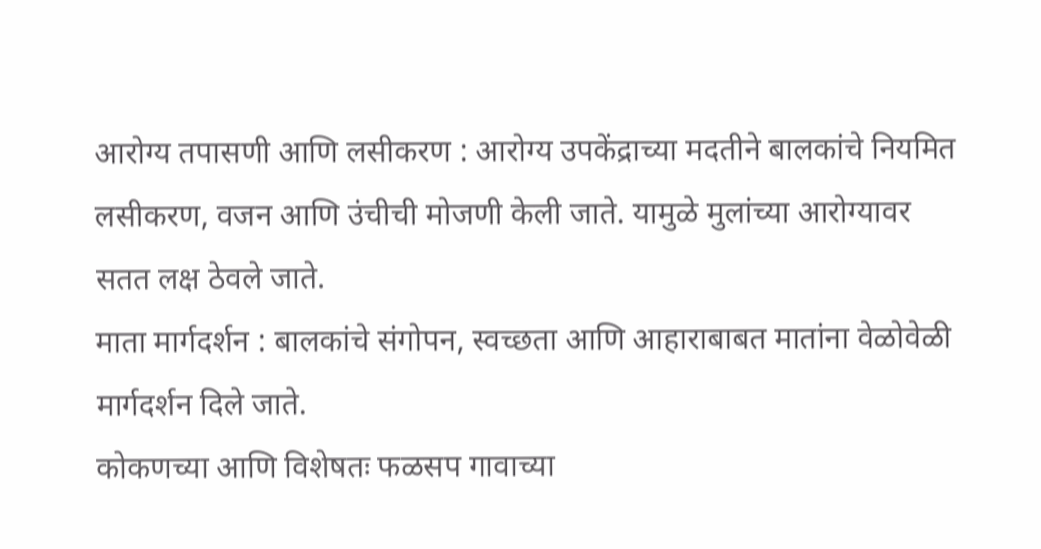आरोग्य तपासणी आणि लसीकरण : आरोग्य उपकेंद्राच्या मदतीने बालकांचे नियमित लसीकरण, वजन आणि उंचीची मोजणी केली जाते. यामुळे मुलांच्या आरोग्यावर सतत लक्ष ठेवले जाते.
माता मार्गदर्शन : बालकांचे संगोपन, स्वच्छता आणि आहाराबाबत मातांना वेळोवेळी मार्गदर्शन दिले जाते.
कोकणच्या आणि विशेषतः फळसप गावाच्या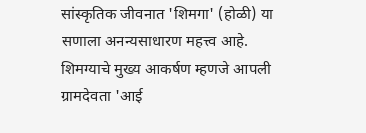सांस्कृतिक जीवनात 'शिमगा' (होळी) या सणाला अनन्यसाधारण महत्त्व आहे. शिमग्याचे मुख्य आकर्षण म्हणजे आपली ग्रामदेवता 'आई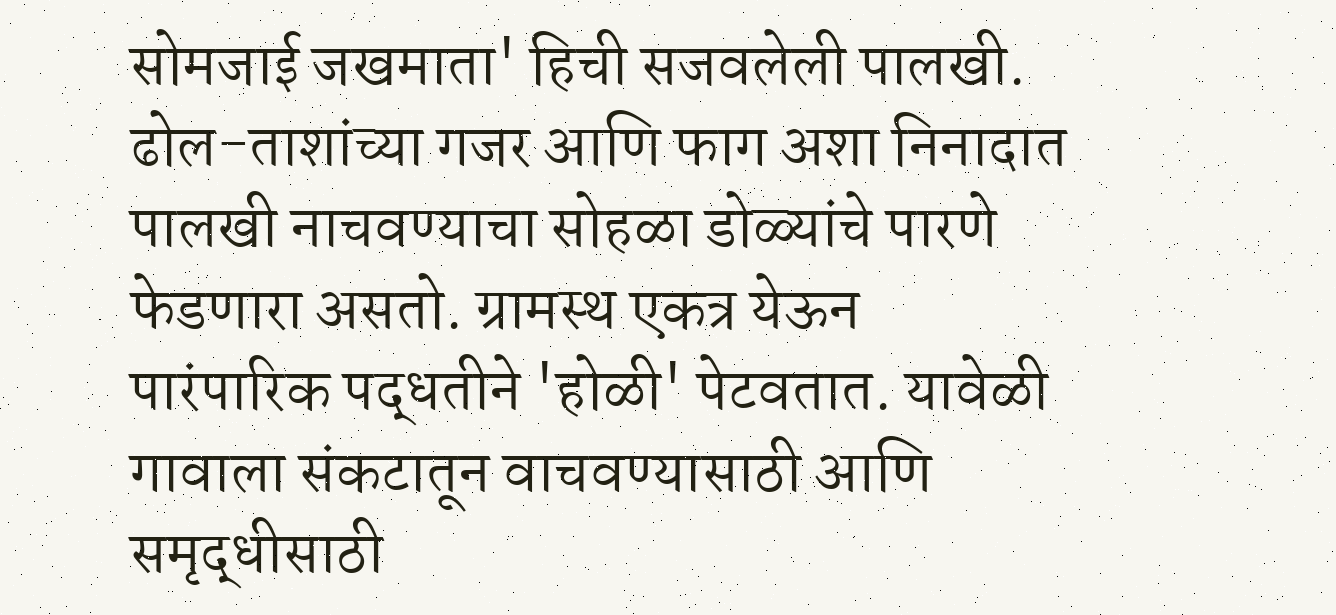सोमजाई जखमाता' हिची सजवलेली पालखी. ढोल-ताशांच्या गजर आणि फाग अशा निनादात पालखी नाचवण्याचा सोहळा डोळ्यांचे पारणे फेडणारा असतो. ग्रामस्थ एकत्र येऊन पारंपारिक पद्धतीने 'होळी' पेटवतात. यावेळी गावाला संकटातून वाचवण्यासाठी आणि समृद्धीसाठी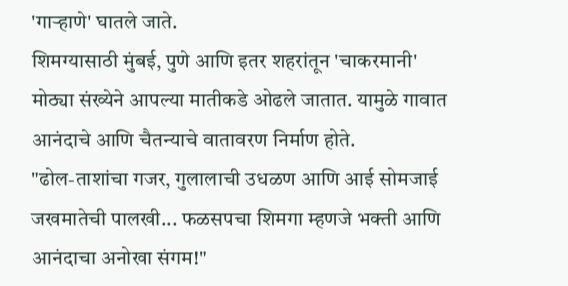'गाऱ्हाणे' घातले जाते.
शिमग्यासाठी मुंबई, पुणे आणि इतर शहरांतून 'चाकरमानी' मोठ्या संख्येने आपल्या मातीकडे ओढले जातात. यामुळे गावात आनंदाचे आणि चैतन्याचे वातावरण निर्माण होते.
"ढोल-ताशांचा गजर, गुलालाची उधळण आणि आई सोमजाई जखमातेची पालखी... फळसपचा शिमगा म्हणजे भक्ती आणि आनंदाचा अनोखा संगम!"